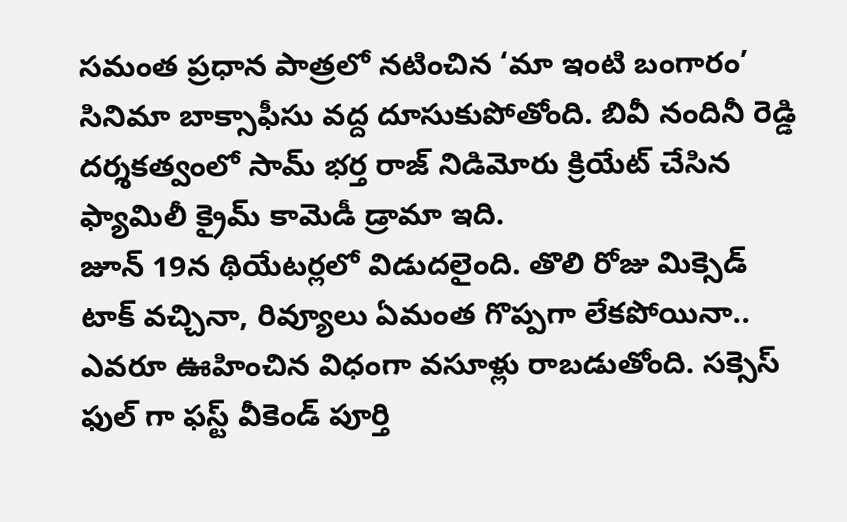సమంత ప్రధాన పాత్రలో నటించిన ‘మా ఇంటి బంగారం’ సినిమా బాక్సాఫీసు వద్ద దూసుకుపోతోంది. బివీ నందినీ రెడ్డి దర్శకత్వంలో సామ్ భర్త రాజ్ నిడిమోరు క్రియేట్ చేసిన ఫ్యామిలీ క్రైమ్ కామెడీ డ్రామా ఇది.
జూన్ 19న థియేటర్లలో విడుదలైంది. తొలి రోజు మిక్సెడ్ టాక్ వచ్చినా, రివ్యూలు ఏమంత గొప్పగా లేకపోయినా.. ఎవరూ ఊహించిన విధంగా వసూళ్లు రాబడుతోంది. సక్సెస్ ఫుల్ గా ఫస్ట్ వీకెండ్ పూర్తి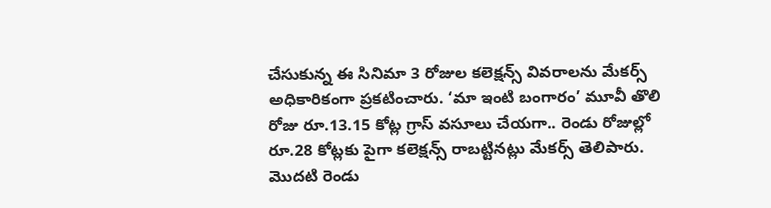చేసుకున్న ఈ సినిమా 3 రోజుల కలెక్షన్స్ వివరాలను మేకర్స్ అధికారికంగా ప్రకటించారు. ‘మా ఇంటి బంగారం’ మూవీ తొలి రోజు రూ.13.15 కోట్ల గ్రాస్ వసూలు చేయగా.. రెండు రోజుల్లో రూ.28 కోట్లకు పైగా కలెక్షన్స్ రాబట్టినట్లు మేకర్స్ తెలిపారు. మొదటి రెండు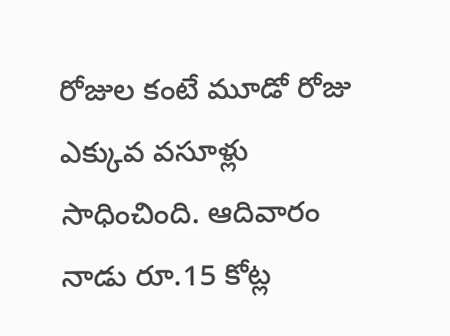రోజుల కంటే మూడో రోజు ఎక్కువ వసూళ్లు సాధించింది. ఆదివారం నాడు రూ.15 కోట్ల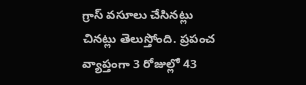గ్రాస్ వసూలు చేసినట్లు చినట్లు తెలుస్తోంది. ప్రపంచ వ్యాప్తంగా 3 రోజుల్లో 43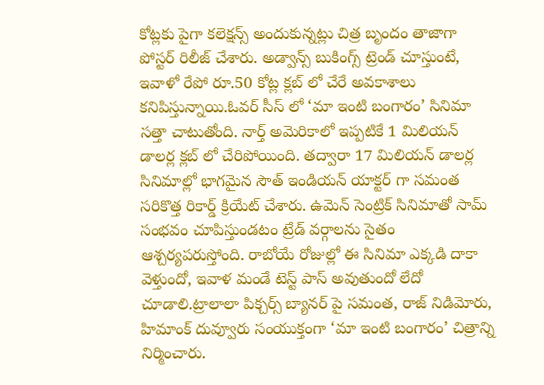కోట్లకు పైగా కలెక్షన్స్ అందుకున్నట్లు చిత్ర బృందం తాజాగా పోస్టర్ రిలీజ్ చేశారు. అడ్వాన్స్ బుకింగ్స్ ట్రెండ్ చూస్తుంటే, ఇవాళో రేపో రూ.50 కోట్ల క్లబ్ లో చేరే అవకాశాలు కనిపిస్తున్నాయి.ఓవర్ సీస్ లో ‘మా ఇంటి బంగారం’ సినిమా సత్తా చాటుతోంది. నార్త్ అమెరికాలో ఇప్పటికే 1 మిలియన్ డాలర్ల క్లబ్ లో చేరిపోయింది. తద్వారా 17 మిలియన్ డాలర్ల సినిమాల్లో భాగమైన సౌత్ ఇండియన్ యాక్టర్ గా సమంత సరికొత్త రికార్డ్ క్రియేట్ చేశారు. ఉమెన్ సెంట్రిక్ సినిమాతో సామ్ సంభవం చూపిస్తుండటం ట్రేడ్ వర్గాలను సైతం ఆశ్చర్యపరుస్తోంది. రాబోయే రోజుల్లో ఈ సినిమా ఎక్కడి దాకా వెళ్తుందో, ఇవాళ మండే టెస్ట్ పాస్ అవుతుందో లేదో చూడాలి.ట్రాలాలా పిక్చర్స్ బ్యానర్ పై సమంత, రాజ్ నిడిమోరు, హిమాంక్ దువ్వూరు సంయుక్తంగా ‘మా ఇంటి బంగారం’ చిత్రాన్ని నిర్మించారు.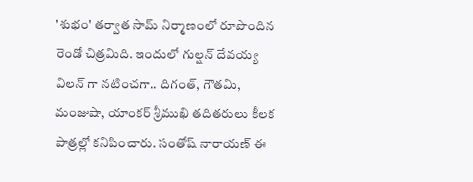'శుభం' తర్వాత సామ్ నిర్మాణంలో రూపొందిన రెండో చిత్రమిది. ఇందులో గుల్షన్ దేవయ్య విలన్ గా నటించగా.. దిగంత్, గౌతమి, మంజుషా, యాంకర్ శ్రీముఖి తదితరులు కీలక పాత్రల్లో కనిపించారు. సంతోష్ నారాయణ్ ఈ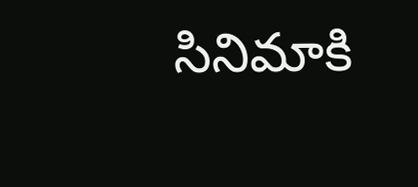సినిమాకి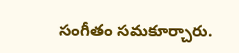సంగీతం సమకూర్చారు.